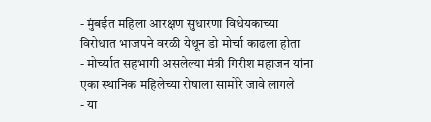- मुंबईत महिला आरक्षण सुधारणा विधेयकाच्या विरोधात भाजपने वरळी येथून डो मोर्चा काढला होता
- मोर्च्यात सहभागी असलेल्या मंत्री गिरीश महाजन यांना एका स्थानिक महिलेच्या रोषाला सामोरे जावे लागले
- या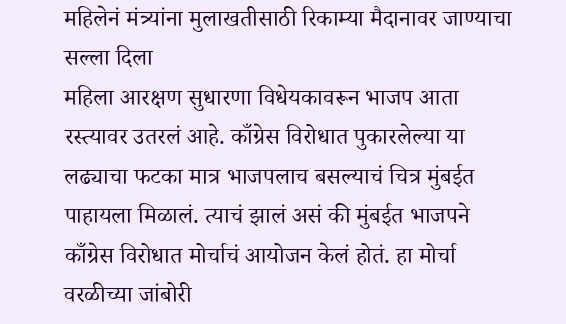महिलेनं मंत्र्यांना मुलाखतीसाठी रिकाम्या मैदानावर जाण्याचा सल्ला दिला
महिला आरक्षण सुधारणा विधेयकावरून भाजप आता रस्त्यावर उतरलं आहे. काँग्रेस विरोधात पुकारलेल्या या लढ्याचा फटका मात्र भाजपलाच बसल्याचं चित्र मुंबईत पाहायला मिळालं. त्याचं झालं असं की मुंबईत भाजपने काँग्रेस विरोधात मोर्चाचं आयोजन केलं होतं. हा मोर्चा वरळीच्या जांबोरी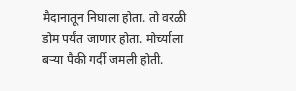मैदानातून निघाला होता. तो वरळी डोम पर्यंत जाणार होता. मोर्च्याला बऱ्या पैकी गर्दी जमली होती.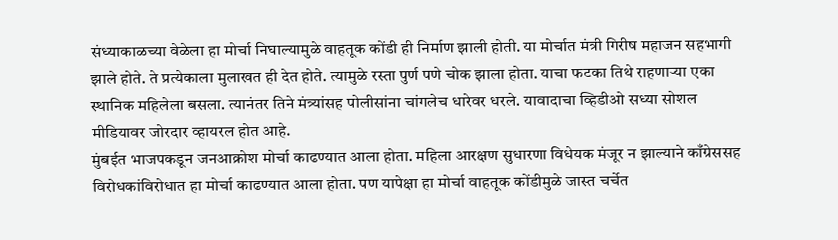संध्याकाळच्या वेळेला हा मोर्चा निघाल्यामुळे वाहतूक कोंडी ही निर्माण झाली होती. या मोर्चात मंत्री गिरीष महाजन सहभागी झाले होते. ते प्रत्येकाला मुलाखत ही देत होते. त्यामुळे रस्ता पुर्ण पणे चोक झाला होता. याचा फटका तिथे राहणाऱ्या एका स्थानिक महिलेला बसला. त्यानंतर तिने मंत्र्यांसह पोलीसांना चांगलेच धारेवर धरले. यावादाचा व्हिडीओ सध्या सोशल मीडियावर जोरदार व्हायरल होत आहे.
मुंबईत भाजपकडून जनआक्रोश मोर्चा काढण्यात आला होता. महिला आरक्षण सुधारणा विधेयक मंजूर न झाल्याने काँग्रेससह विरोधकांविरोधात हा मोर्चा काढण्यात आला होता. पण यापेक्षा हा मोर्चा वाहतूक कोंडीमुळे जास्त चर्चेत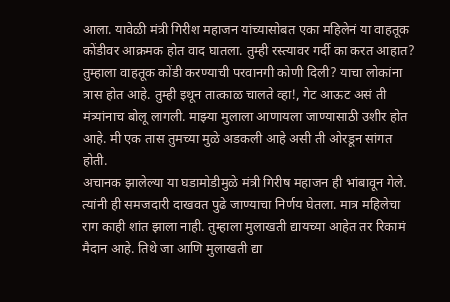आला. यावेळी मंत्री गिरीश महाजन यांच्यासोबत एका महिलेनं या वाहतूक कोंडीवर आक्रमक होत वाद घातला. तुम्ही रस्त्यावर गर्दी का करत आहात? तुम्हाला वाहतूक कोंडी करण्याची परवानगी कोणी दिली? याचा लोकांना त्रास होत आहे. तुम्ही इथून तात्काळ चालते व्हा!, गेट आऊट असं ती मंत्र्यांनाच बोलू लागली. माझ्या मुलाला आणायला जाण्यासाठी उशीर होत आहे. मी एक तास तुमच्या मुळे अडकली आहे असी ती ओरडून सांगत होती.
अचानक झालेल्या या घडामोडीमुळे मंत्री गिरीष महाजन ही भांबावून गेले. त्यांनी ही समजदारी दाखवत पुढे जाण्याचा निर्णय घेतला. मात्र महिलेचा राग काही शांत झाला नाही. तुम्हाला मुलाखती द्यायच्या आहेत तर रिकामं मैदान आहे. तिथे जा आणि मुलाखती द्या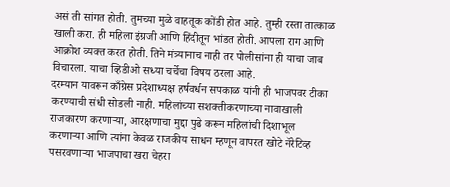असं ती सांगत होती. तुमच्या मुळे वाहतूक कोंडी होत आहे. तुम्ही रस्ता तात्काळ खाली करा. ही महिला इंग्रजी आणि हिंदीतून भांडत होती. आपला राग आणि आक्रोश व्यक्त करत होती. तिने मंत्र्यानाच नाही तर पोलीसांना ही याचा जाब विचारला. याचा व्हिडीओ सध्या चर्चेचा विषय ठरला आहे.
दरम्यान यावरून काँग्रेस प्रदेशाध्यक्ष हर्षवर्धन सपकाळ यांनी ही भाजपवर टीका करण्याची संधी सोडली नाही. महिलांच्या सशक्तीकरणाच्या नावाखाली राजकारण करणाऱ्या, आरक्षणाचा मुद्दा पुढे करून महिलांची दिशाभूल करणाऱ्या आणि त्यांना केवळ राजकीय साधन म्हणून वापरत खोटे नॅरेटिव्ह पसरवणाऱ्या भाजपाचा खरा चेहरा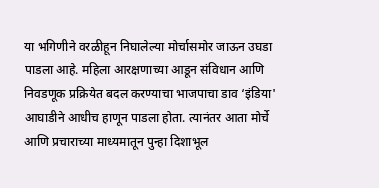या भगिणीने वरळीहून निघालेल्या मोर्चासमोर जाऊन उघडा पाडला आहे. महिला आरक्षणाच्या आडून संविधान आणि निवडणूक प्रक्रियेत बदल करण्याचा भाजपाचा डाव ‘इंडिया' आघाडीने आधीच हाणून पाडला होता. त्यानंतर आता मोर्चे आणि प्रचाराच्या माध्यमातून पुन्हा दिशाभूल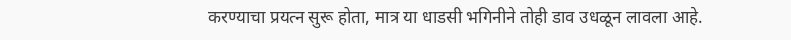करण्याचा प्रयत्न सुरू होता, मात्र या धाडसी भगिनीने तोही डाव उधळून लावला आहे.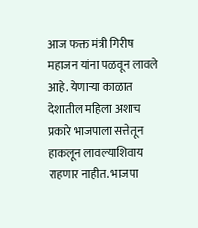आज फक्त मंत्री गिरीष महाजन यांना पळवून लावले आहे. येणाऱ्या काळात देशातील महिला अशाच प्रकारे भाजपाला सत्तेतून हाकलून लावल्याशिवाय राहणार नाहीत. भाजपा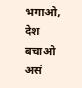भगाओ, देश बचाओ असं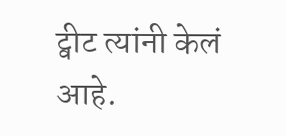ट्वीट त्यांनी केलं आहे.